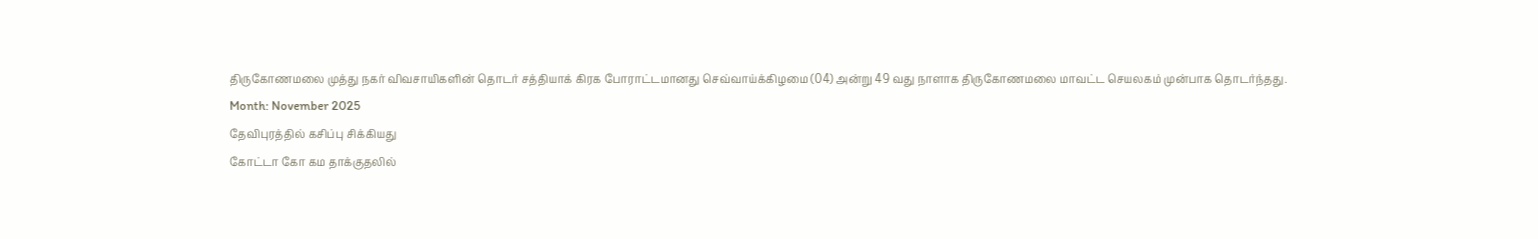திருகோணமலை முத்து நகர் விவசாயிகளின் தொடர் சத்தியாக் கிரக போராட்டமானது செவ்வாய்க்கிழமை (04) அன்று 49 வது நாளாக திருகோணமலை மாவட்ட செயலகம் முன்பாக தொடர்ந்தது.
Month: November 2025
தேவிபுரத்தில் கசிப்பு சிக்கியது
கோட்டா கோ கம தாக்குதலில்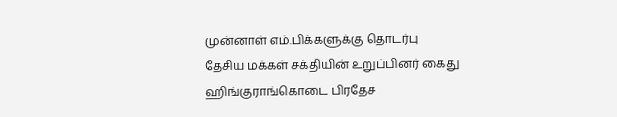முன்னாள் எம்.பிக்களுக்கு தொடர்பு
தேசிய மக்கள் சக்தியின் உறுப்பினர் கைது
ஹிங்குராங்கொடை பிரதேச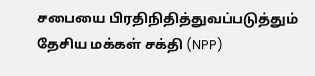சபையை பிரதிநிதித்துவப்படுத்தும் தேசிய மக்கள் சக்தி (NPP)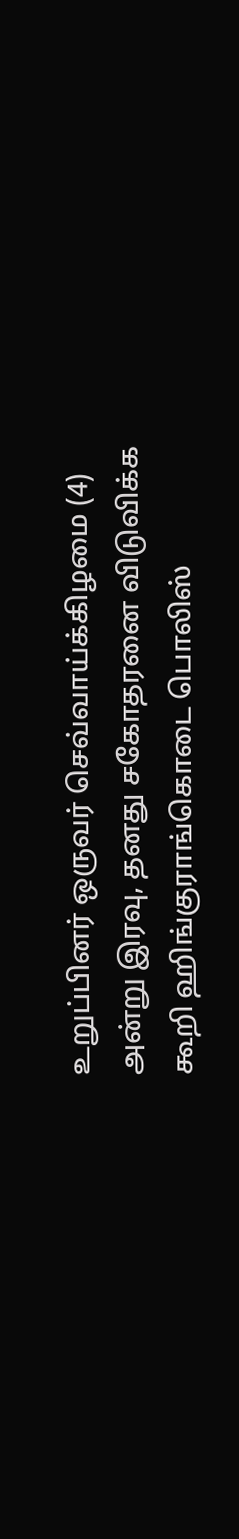உறுப்பினர் ஒருவர் செவ்வாய்க்கிழமை (4) அன்று இரவு, தனது சகோதரனை விடுவிக்க கூறி ஹிங்குராங்கொடை பொலிஸ்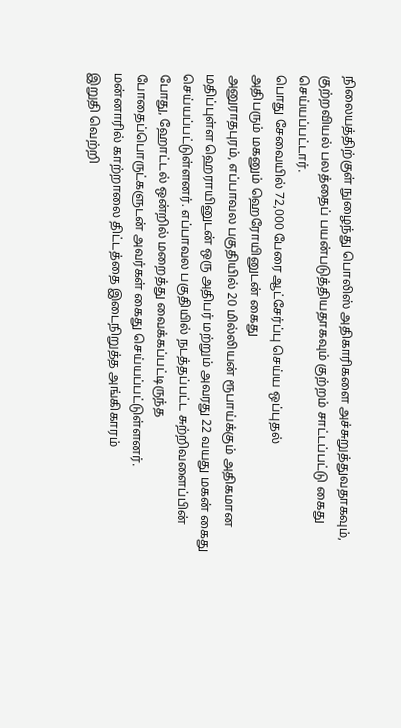நிலையத்திற்குள் நுழைந்து பொலிஸ் அதிகாரிகளை அச்சுறுத்துவதாகவும், குற்றவியல் பலத்தைப் பயன்படுத்தியதாகவும் குற்றம் சாட்டப்பட்டு கைது செய்யப்பட்டார்.
பொது சேவையில் 72,000 பேரை ஆட்சேர்ப்பு செய்ய ஒப்புதல்
அதிபரும் மகனும் ஹெரோயினுடன் கைது
அனுராதபுரம், எப்பாவல பகுதியில் 20 மில்லியன் ரூபாய்க்கும் அதிகமான மதிப்புள்ள ஹெராயினுடன் ஒரு அதிபர் மற்றும் அவரது 22 வயது மகன் கைது செய்யப்பட்டுள்ளனர். எப்பாவல பகுதியில் நடத்தப்பட்ட சுற்றிவளைப்பின் போது, ஹோட்டல் ஒன்றில் மறைத்து வைக்கப்பட்டிருந்த போதைப்பொருட்களுடன் அவர்கள் கைது செய்யப்பட்டுள்ளனர்.
மன்னாரில் காற்றாலை திட்டத்தை இடைநிறுத்த அங்கிகாரம்
இறுதி வெற்றி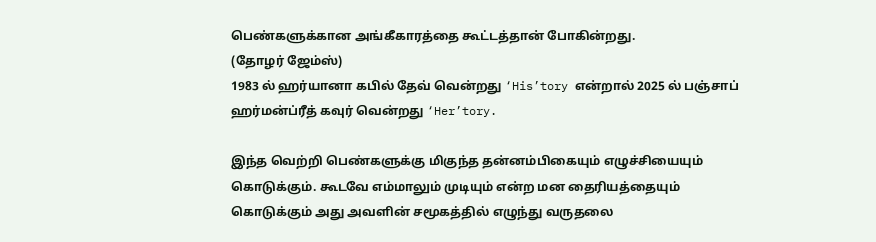பெண்களுக்கான அங்கீகாரத்தை கூட்டத்தான் போகின்றது.
(தோழர் ஜேம்ஸ்)
1983 ல் ஹர்யானா கபில் தேவ் வென்றது ‘His’tory என்றால் 2025 ல் பஞ்சாப் ஹர்மன்ப்ரீத் கவுர் வென்றது ‘Her’tory.

இந்த வெற்றி பெண்களுக்கு மிகுந்த தன்னம்பிகையும் எழுச்சியையும் கொடுக்கும். கூடவே எம்மாலும் முடியும் என்ற மன தைரியத்தையும் கொடுக்கும் அது அவளின் சமூகத்தில் எழுந்து வருதலை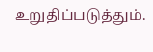உறுதிப்படுத்தும்.